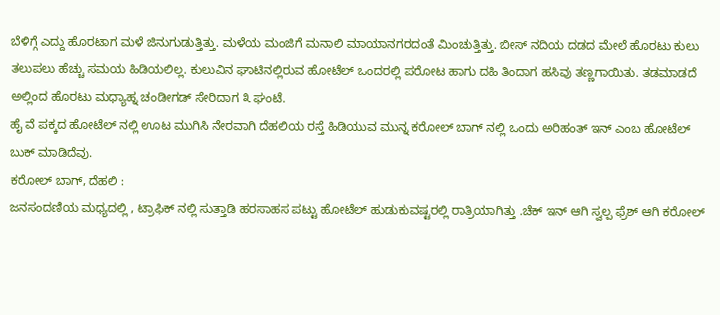ಬೆಳಿಗ್ಗೆ ಎದ್ದು ಹೊರಟಾಗ ಮಳೆ ಜಿನುಗುಡುತ್ತಿತ್ತು. ಮಳೆಯ ಮಂಜಿಗೆ ಮನಾಲಿ ಮಾಯಾನಗರದಂತೆ ಮಿಂಚುತ್ತಿತ್ತು. ಬೀಸ್ ನದಿಯ ದಡದ ಮೇಲೆ ಹೊರಟು ಕುಲು ತಲುಪಲು ಹೆಚ್ಚು ಸಮಯ ಹಿಡಿಯಲಿಲ್ಲ. ಕುಲುವಿನ ಘಾಟಿನಲ್ಲಿರುವ ಹೋಟೆಲ್ ಒಂದರಲ್ಲಿ ಪರೋಟ ಹಾಗು ದಹಿ ತಿಂದಾಗ ಹಸಿವು ತಣ್ಣಗಾಯಿತು. ತಡಮಾಡದೆ ಅಲ್ಲಿಂದ ಹೊರಟು ಮಧ್ಯಾಹ್ನ ಚಂಡೀಗಡ್ ಸೇರಿದಾಗ ೩ ಘಂಟೆ.
ಹೈ ವೆ ಪಕ್ಕದ ಹೋಟೆಲ್ ನಲ್ಲಿ ಊಟ ಮುಗಿಸಿ ನೇರವಾಗಿ ದೆಹಲಿಯ ರಸ್ತೆ ಹಿಡಿಯುವ ಮುನ್ನ ಕರೋಲ್ ಬಾಗ್ ನಲ್ಲಿ ಒಂದು ಅರಿಹಂತ್ ಇನ್ ಎಂಬ ಹೋಟೆಲ್ ಬುಕ್ ಮಾಡಿದೆವು.
ಕರೋಲ್ ಬಾಗ್, ದೆಹಲಿ :
ಜನಸಂದಣಿಯ ಮಧ್ಯದಲ್ಲಿ , ಟ್ರಾಫಿಕ್ ನಲ್ಲಿ ಸುತ್ತಾಡಿ ಹರಸಾಹಸ ಪಟ್ಟು ಹೋಟೆಲ್ ಹುಡುಕುವಷ್ಟರಲ್ಲಿ ರಾತ್ರಿಯಾಗಿತ್ತು .ಚೆಕ್ ಇನ್ ಆಗಿ ಸ್ವಲ್ಪ ಫ್ರೆಶ್ ಆಗಿ ಕರೋಲ್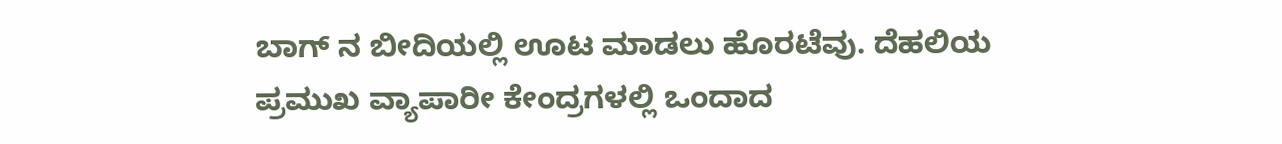ಬಾಗ್ ನ ಬೀದಿಯಲ್ಲಿ ಊಟ ಮಾಡಲು ಹೊರಟೆವು. ದೆಹಲಿಯ ಪ್ರಮುಖ ವ್ಯಾಪಾರೀ ಕೇಂದ್ರಗಳಲ್ಲಿ ಒಂದಾದ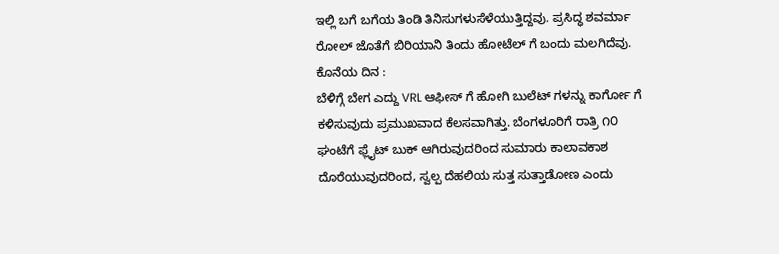ಇಲ್ಲಿ ಬಗೆ ಬಗೆಯ ತಿಂಡಿ ತಿನಿಸುಗಳುಸೆಳೆಯುತ್ತಿದ್ದವು. ಪ್ರಸಿದ್ಧ ಶವರ್ಮಾ ರೋಲ್ ಜೊತೆಗೆ ಬಿರಿಯಾನಿ ತಿಂದು ಹೋಟೆಲ್ ಗೆ ಬಂದು ಮಲಗಿದೆವು.
ಕೊನೆಯ ದಿನ :
ಬೆಳಿಗ್ಗೆ ಬೇಗ ಎದ್ದು VRL ಆಫೀಸ್ ಗೆ ಹೋಗಿ ಬುಲೆಟ್ ಗಳನ್ನು ಕಾರ್ಗೋ ಗೆ ಕಳಿಸುವುದು ಪ್ರಮುಖವಾದ ಕೆಲಸವಾಗಿತ್ತು. ಬೆಂಗಳೂರಿಗೆ ರಾತ್ರಿ ೧೦ ಘಂಟೆಗೆ ಫ್ಲೈಟ್ ಬುಕ್ ಆಗಿರುವುದರಿಂದ ಸುಮಾರು ಕಾಲಾವಕಾಶ ದೊರೆಯುವುದರಿಂದ, ಸ್ವಲ್ಪ ದೆಹಲಿಯ ಸುತ್ತ ಸುತ್ತಾಡೋಣ ಎಂದು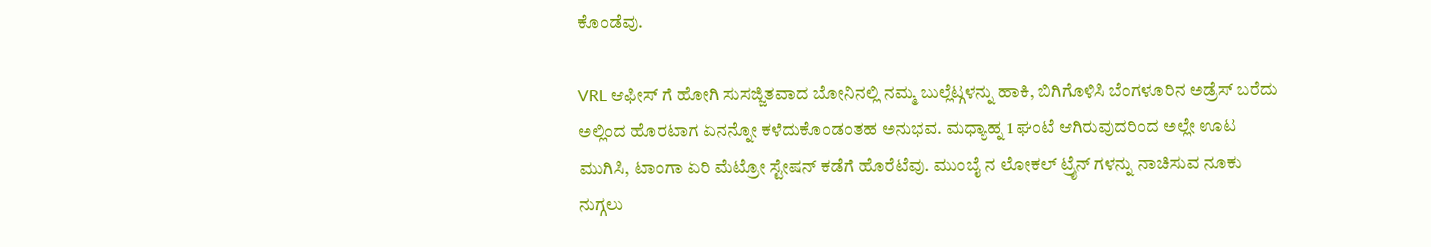ಕೊಂಡೆವು.

VRL ಆಫೀಸ್ ಗೆ ಹೋಗಿ ಸುಸಜ್ಜಿತವಾದ ಬೋನಿನಲ್ಲಿ ನಮ್ಮ ಬುಲ್ಲೆಟ್ಗಳನ್ನು ಹಾಕಿ, ಬಿಗಿಗೊಳಿಸಿ ಬೆಂಗಳೂರಿನ ಅಡ್ರೆಸ್ ಬರೆದು ಅಲ್ಲಿಂದ ಹೊರಟಾಗ ಏನನ್ನೋ ಕಳೆದುಕೊಂಡಂತಹ ಅನುಭವ. ಮಧ್ಯಾಹ್ನ 1 ಘಂಟೆ ಆಗಿರುವುದರಿಂದ ಅಲ್ಲೇ ಊಟ ಮುಗಿಸಿ, ಟಾಂಗಾ ಏರಿ ಮೆಟ್ರೋ ಸ್ಟೇಷನ್ ಕಡೆಗೆ ಹೊರೆಟೆವು. ಮುಂಬೈ ನ ಲೋಕಲ್ ಟ್ರೈನ್ ಗಳನ್ನು ನಾಚಿಸುವ ನೂಕು ನುಗ್ಗಲು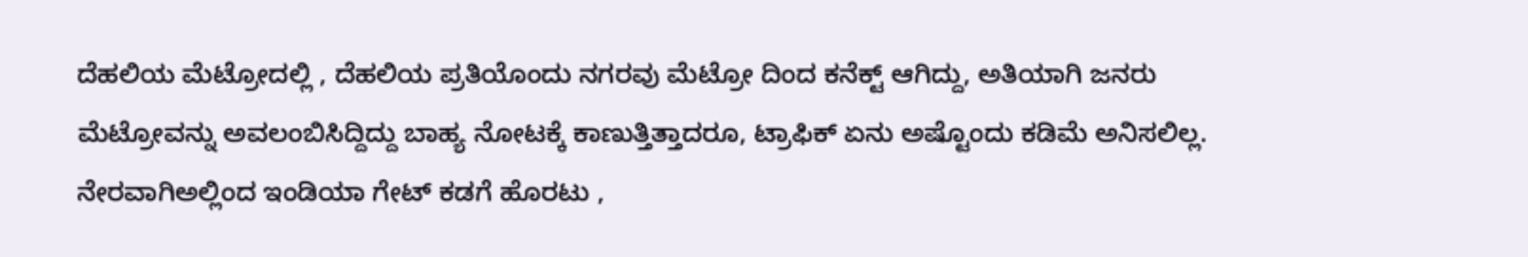ದೆಹಲಿಯ ಮೆಟ್ರೋದಲ್ಲಿ , ದೆಹಲಿಯ ಪ್ರತಿಯೊಂದು ನಗರವು ಮೆಟ್ರೋ ದಿಂದ ಕನೆಕ್ಟ್ ಆಗಿದ್ದು, ಅತಿಯಾಗಿ ಜನರು ಮೆಟ್ರೋವನ್ನು ಅವಲಂಬಿಸಿದ್ದಿದ್ದು ಬಾಹ್ಯ ನೋಟಕ್ಕೆ ಕಾಣುತ್ತಿತ್ತಾದರೂ, ಟ್ರಾಫಿಕ್ ಏನು ಅಷ್ಟೊಂದು ಕಡಿಮೆ ಅನಿಸಲಿಲ್ಲ. ನೇರವಾಗಿಅಲ್ಲಿಂದ ಇಂಡಿಯಾ ಗೇಟ್ ಕಡಗೆ ಹೊರಟು ,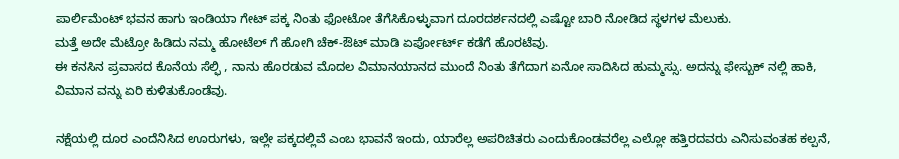ಪಾರ್ಲಿಮೆಂಟ್ ಭವನ ಹಾಗು ಇಂಡಿಯಾ ಗೇಟ್ ಪಕ್ಕ ನಿಂತು ಫೋಟೋ ತೆಗೆಸಿಕೊಳ್ಳುವಾಗ ದೂರದರ್ಶನದಲ್ಲಿ ಎಷ್ಟೋ ಬಾರಿ ನೋಡಿದ ಸ್ಥಳಗಳ ಮೆಲುಕು.
ಮತ್ತೆ ಅದೇ ಮೆಟ್ರೋ ಹಿಡಿದು ನಮ್ಮ ಹೋಟೆಲ್ ಗೆ ಹೋಗಿ ಚೆಕ್-ಔಟ್ ಮಾಡಿ ಏರ್ಪೋರ್ಟ್ ಕಡೆಗೆ ಹೊರಟೆವು.
ಈ ಕನಸಿನ ಪ್ರವಾಸದ ಕೊನೆಯ ಸೆಲ್ಫಿ , ನಾನು ಹೊರಡುವ ಮೊದಲ ವಿಮಾನಯಾನದ ಮುಂದೆ ನಿಂತು ತೆಗೆದಾಗ ಏನೋ ಸಾದಿಸಿದ ಹುಮ್ಮಸ್ಸು. ಅದನ್ನು ಫೇಸ್ಬುಕ್ ನಲ್ಲಿ ಹಾಕಿ, ವಿಮಾನ ವನ್ನು ಏರಿ ಕುಳಿತುಕೊಂಡೆವು.

ನಕ್ಷೆಯಲ್ಲಿ ದೂರ ಎಂದೆನಿಸಿದ ಊರುಗಳು, ಇಲ್ಲೇ ಪಕ್ಕದಲ್ಲಿವೆ ಎಂಬ ಭಾವನೆ ಇಂದು, ಯಾರೆಲ್ಲ ಅಪರಿಚಿತರು ಎಂದುಕೊಂಡವರೆಲ್ಲ ಎಲ್ಲೋ ಹತ್ತಿರದವರು ಎನಿಸುವಂತಹ ಕಲ್ಪನೆ,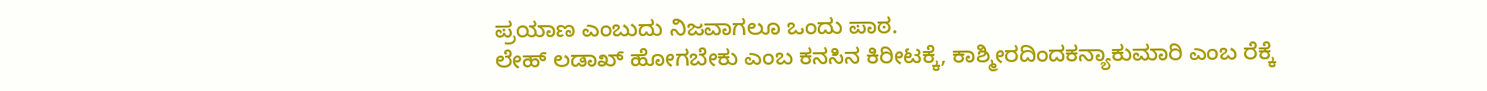ಪ್ರಯಾಣ ಎಂಬುದು ನಿಜವಾಗಲೂ ಒಂದು ಪಾಠ.
ಲೇಹ್ ಲಡಾಖ್ ಹೋಗಬೇಕು ಎಂಬ ಕನಸಿನ ಕಿರೀಟಕ್ಕೆ, ಕಾಶ್ಮೀರದಿಂದಕನ್ಯಾಕುಮಾರಿ ಎಂಬ ರೆಕ್ಕೆ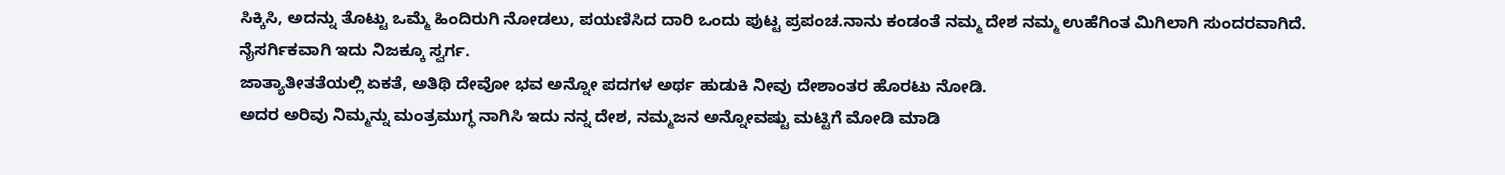ಸಿಕ್ಕಿಸಿ, ಅದನ್ನು ತೊಟ್ಟು ಒಮ್ಮೆ ಹಿಂದಿರುಗಿ ನೋಡಲು, ಪಯಣಿಸಿದ ದಾರಿ ಒಂದು ಪುಟ್ಟ ಪ್ರಪಂಚ.ನಾನು ಕಂಡಂತೆ ನಮ್ಮ ದೇಶ ನಮ್ಮ ಉಹೆಗಿಂತ ಮಿಗಿಲಾಗಿ ಸುಂದರವಾಗಿದೆ. ನೈಸರ್ಗಿಕವಾಗಿ ಇದು ನಿಜಕ್ಕೂ ಸ್ವರ್ಗ.
ಜಾತ್ಯಾತೀತತೆಯಲ್ಲಿ ಏಕತೆ, ಅತಿಥಿ ದೇವೋ ಭವ ಅನ್ನೋ ಪದಗಳ ಅರ್ಥ ಹುಡುಕಿ ನೀವು ದೇಶಾಂತರ ಹೊರಟು ನೋಡಿ.
ಅದರ ಅರಿವು ನಿಮ್ಮನ್ನು ಮಂತ್ರಮುಗ್ಧ ನಾಗಿಸಿ ಇದು ನನ್ನ ದೇಶ, ನಮ್ಮಜನ ಅನ್ನೋವಷ್ಟು ಮಟ್ಟಿಗೆ ಮೋಡಿ ಮಾಡಿ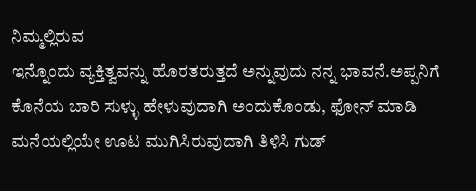ನಿಮ್ಮಲ್ಲಿರುವ
ಇನ್ನೊಂದು ವ್ಯಕ್ತಿತ್ವವನ್ನು ಹೊರತರುತ್ತದೆ ಅನ್ನುವುದು ನನ್ನ ಭಾವನೆ.ಅಪ್ಪನಿಗೆ ಕೊನೆಯ ಬಾರಿ ಸುಳ್ಳು ಹೇಳುವುದಾಗಿ ಅಂದುಕೊಂಡು, ಫೋನ್ ಮಾಡಿ ಮನೆಯಲ್ಲಿಯೇ ಊಟ ಮುಗಿಸಿರುವುದಾಗಿ ತಿಳಿಸಿ ಗುಡ್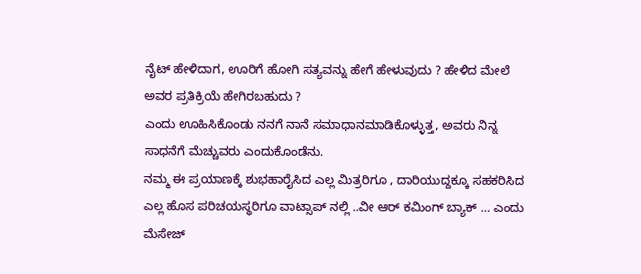ನೈಟ್ ಹೇಳಿದಾಗ, ಊರಿಗೆ ಹೋಗಿ ಸತ್ಯವನ್ನು ಹೇಗೆ ಹೇಳುವುದು ? ಹೇಳಿದ ಮೇಲೆ ಅವರ ಪ್ರತಿಕ್ರಿಯೆ ಹೇಗಿರಬಹುದು ?
ಎಂದು ಊಹಿಸಿಕೊಂಡು ನನಗೆ ನಾನೆ ಸಮಾಧಾನಮಾಡಿಕೊಳ್ಳುತ್ತ, ಅವರು ನಿನ್ನ ಸಾಧನೆಗೆ ಮೆಚ್ಚುವರು ಎಂದುಕೊಂಡೆನು.
ನಮ್ಮ ಈ ಪ್ರಯಾಣಕ್ಕೆ ಶುಭಹಾರೈಸಿದ ಎಲ್ಲ ಮಿತ್ರರಿಗೂ , ದಾರಿಯುದ್ದಕ್ಕೂ ಸಹಕರಿಸಿದ ಎಲ್ಲ ಹೊಸ ಪರಿಚಯಸ್ಥರಿಗೂ ವಾಟ್ಸಾಪ್ ನಲ್ಲಿ ..ವೀ ಆರ್ ಕಮಿಂಗ್ ಬ್ಯಾಕ್ … ಎಂದು ಮೆಸೇಜ್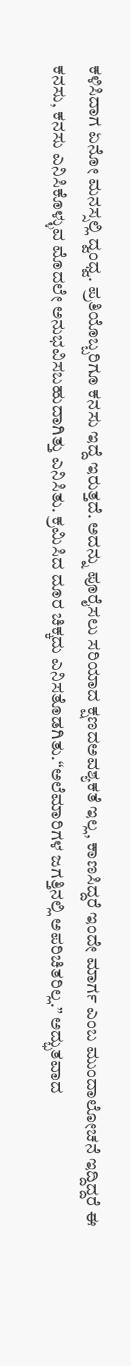ಕಳಿಸಿದಾಗ ಏನೋ ಮನಸ್ಸಲ್ಲಿ ದ್ವಂಧ್ವ. ಪ್ರತಿಯೊಬ್ಬರಿಗೂ ಕನಸು ಇದ್ದೆ ಇರುತ್ತದೆ. ಅದನ್ನು ಪೂರೈಸಲು ಸರಿಯಾದ ಕ್ಷಣದಅವಶ್ಯಕತೆ ಇಲ್ಲ, ಕಾಣಸಿದ್ದರೆ ಇಂದೇ ಮಾರ್ಗ ಎಂಬ ಮುಂದಾಲೋಚನೆ ಇದ್ದಿದ್ದರೆ ಈ ಕನಸು, ಕನಸು ಎನಿಸಿಕೊಳ್ಳುವ ಮೊದಲೇ ಅನುಭವಿಸಬಹುದಾಗಿತ್ತು ಎನಿಸಿತು. ಕ್ರಮಿಸಿದ ದೂರ ಚಿಕ್ಕದು ಎನಿಸತೊಡಗಿತು.“ಅಲೆಮಾರಿಗಳ ಜಗತ್ತಿನಲ್ಲಿ ಅಪರಿಚಿತರಿಲ್ಲ.” ಅದ್ಭುತವಾದ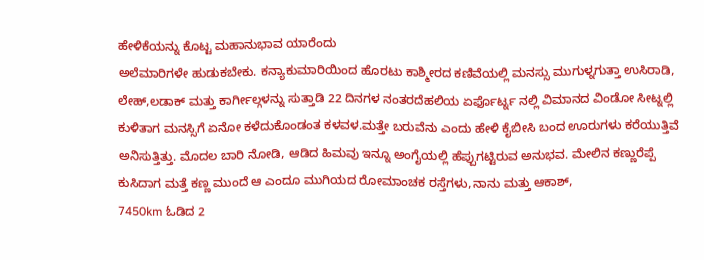ಹೇಳಿಕೆಯನ್ನು ಕೊಟ್ಟ ಮಹಾನುಭಾವ ಯಾರೆಂದು
ಅಲೆಮಾರಿಗಳೇ ಹುಡುಕಬೇಕು. ಕನ್ಯಾಕುಮಾರಿಯಿಂದ ಹೊರಟು ಕಾಶ್ಮೀರದ ಕಣಿವೆಯಲ್ಲಿ ಮನಸ್ಸು ಮುಗುಳ್ನಗುತ್ತಾ ಉಸಿರಾಡಿ,
ಲೇಹ್,ಲಡಾಕ್ ಮತ್ತು ಕಾರ್ಗೀಲ್ಗಳನ್ನು ಸುತ್ತಾಡಿ 22 ದಿನಗಳ ನಂತರದೆಹಲಿಯ ಏರ್ಫೊರ್ಟ್ನ ನಲ್ಲಿ ವಿಮಾನದ ವಿಂಡೋ ಸೀಟ್ನಲ್ಲಿ
ಕುಳಿತಾಗ ಮನಸ್ಸಿಗೆ ಏನೋ ಕಳೆದುಕೊಂಡಂತ ಕಳವಳ.ಮತ್ತೇ ಬರುವೆನು ಎಂದು ಹೇಳಿ ಕೈಬೀಸಿ ಬಂದ ಊರುಗಳು ಕರೆಯುತ್ತಿವೆ
ಅನಿಸುತ್ತಿತ್ತು. ಮೊದಲ ಬಾರಿ ನೋಡಿ, ಆಡಿದ ಹಿಮವು ಇನ್ನೂ ಅಂಗೈಯಲ್ಲಿ ಹೆಪ್ಪುಗಟ್ಟಿರುವ ಅನುಭವ. ಮೇಲಿನ ಕಣ್ಣುರೆಪ್ಪೆ
ಕುಸಿದಾಗ ಮತ್ತೆ ಕಣ್ಣ ಮುಂದೆ ಆ ಎಂದೂ ಮುಗಿಯದ ರೋಮಾಂಚಕ ರಸ್ತೆಗಳು,ನಾನು ಮತ್ತು ಆಕಾಶ್,
7450km ಓಡಿದ 2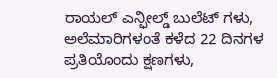ರಾಯಲ್ ಎನ್ಫೀಲ್ಡ್ ಬುಲೆಟ್ ಗಳು, ಅಲೆಮಾರಿಗಳಂತೆ ಕಳೆದ 22 ದಿನಗಳ ಪ್ರತಿಯೊಂದು ಕ್ಷಣಗಳು,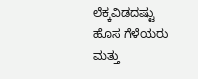ಲೆಕ್ಕವಿಡದಷ್ಟು ಹೊಸ ಗೆಳೆಯರು ಮತ್ತು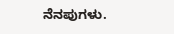ನೆನಪುಗಳು.